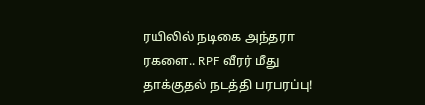ரயிலில் நடிகை அந்தரா ரகளை.. RPF வீரர் மீது தாக்குதல் நடத்தி பரபரப்பு!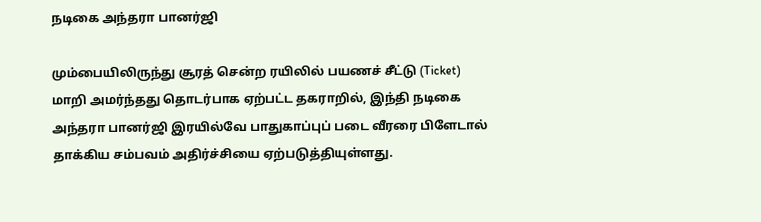நடிகை அந்தரா பானர்ஜி

மும்பையிலிருந்து சூரத் சென்ற ரயிலில் பயணச் சீட்டு (Ticket) மாறி அமர்ந்தது தொடர்பாக ஏற்பட்ட தகராறில், இந்தி நடிகை அந்தரா பானர்ஜி இரயில்வே பாதுகாப்புப் படை வீரரை பிளேடால் தாக்கிய சம்பவம் அதிர்ச்சியை ஏற்படுத்தியுள்ளது.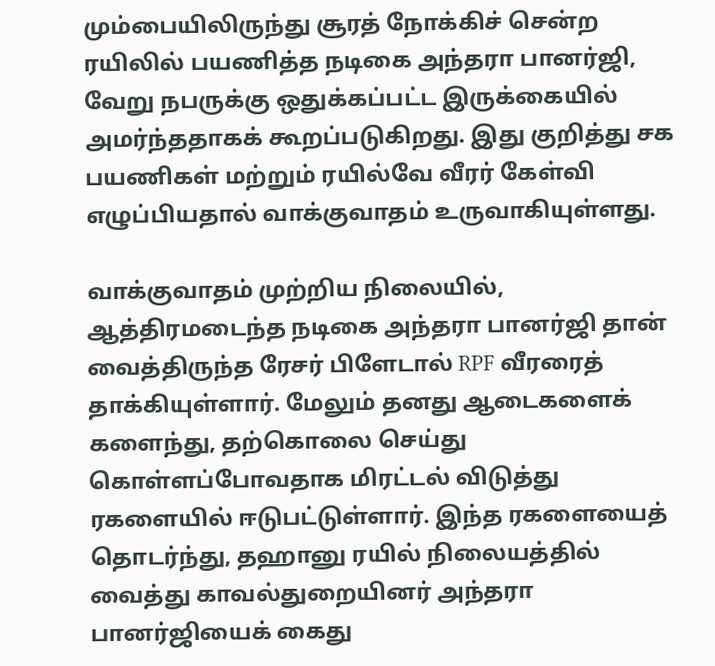மும்பையிலிருந்து சூரத் நோக்கிச் சென்ற ரயிலில் பயணித்த நடிகை அந்தரா பானர்ஜி, வேறு நபருக்கு ஒதுக்கப்பட்ட இருக்கையில் அமர்ந்ததாகக் கூறப்படுகிறது. இது குறித்து சக பயணிகள் மற்றும் ரயில்வே வீரர் கேள்வி எழுப்பியதால் வாக்குவாதம் உருவாகியுள்ளது.

வாக்குவாதம் முற்றிய நிலையில், ஆத்திரமடைந்த நடிகை அந்தரா பானர்ஜி தான் வைத்திருந்த ரேசர் பிளேடால் RPF வீரரைத் தாக்கியுள்ளார். மேலும் தனது ஆடைகளைக் களைந்து, தற்கொலை செய்து கொள்ளப்போவதாக மிரட்டல் விடுத்து ரகளையில் ஈடுபட்டுள்ளார். இந்த ரகளையைத் தொடர்ந்து, தஹானு ரயில் நிலையத்தில் வைத்து காவல்துறையினர் அந்தரா பானர்ஜியைக் கைது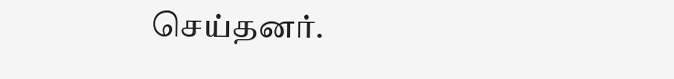செய்தனர்.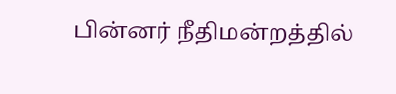பின்னர் நீதிமன்றத்தில்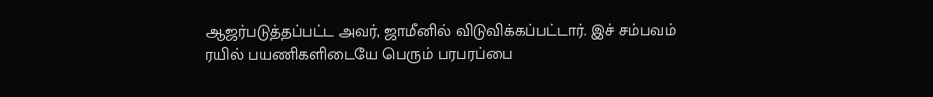ஆஜர்படுத்தப்பட்ட அவர், ஜாமீனில் விடுவிக்கப்பட்டார். இச் சம்பவம் ரயில் பயணிகளிடையே பெரும் பரபரப்பை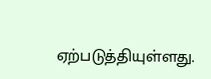ஏற்படுத்தியுள்ளது.